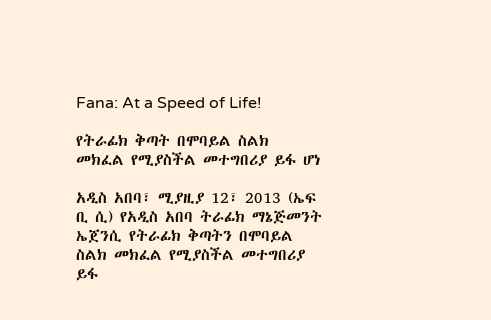Fana: At a Speed of Life!

የትራፊክ ቅጣት በሞባይል ስልክ መክፈል የሚያስችል መተግበሪያ ይፋ ሆነ

አዲስ አበባ፣ ሚያዚያ 12፣ 2013 (ኤፍ ቢ ሲ) የአዲስ አበባ ትራፊክ ማኔጅመንት ኤጀንሲ የትራፊክ ቅጣትን በሞባይል ስልክ መክፈል የሚያስችል መተግበሪያ ይፋ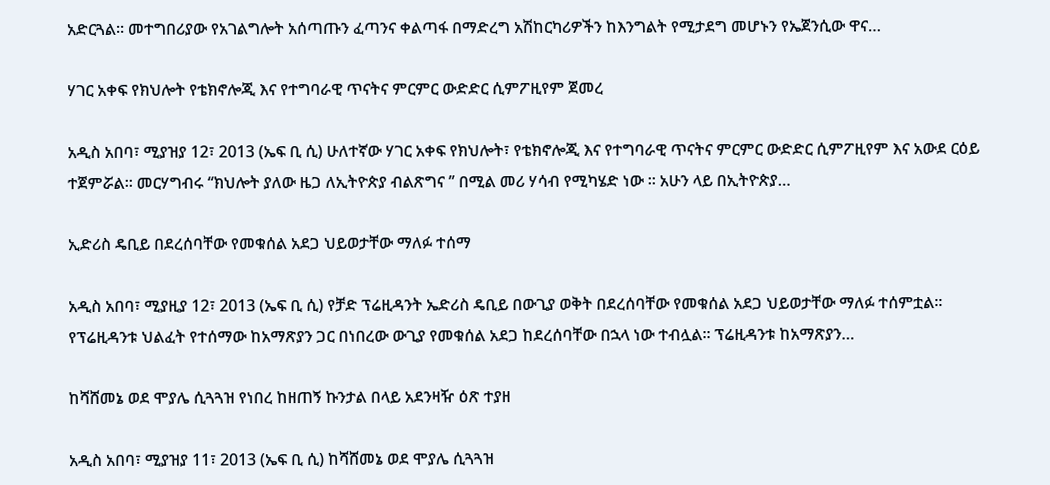አድርጓል። መተግበሪያው የአገልግሎት አሰጣጡን ፈጣንና ቀልጣፋ በማድረግ አሽከርካሪዎችን ከእንግልት የሚታደግ መሆኑን የኤጀንሲው ዋና…

ሃገር አቀፍ የክህሎት የቴክኖሎጂ እና የተግባራዊ ጥናትና ምርምር ውድድር ሲምፖዚየም ጀመረ

አዲስ አበባ፣ ሚያዝያ 12፣ 2013 (ኤፍ ቢ ሲ) ሁለተኛው ሃገር አቀፍ የክህሎት፣ የቴክኖሎጂ እና የተግባራዊ ጥናትና ምርምር ውድድር ሲምፖዚየም እና አውደ ርዕይ ተጀምሯል፡፡ መርሃግብሩ ‘‘ክህሎት ያለው ዜጋ ለኢትዮጵያ ብልጽግና ’’ በሚል መሪ ሃሳብ የሚካሄድ ነው ፡፡ አሁን ላይ በኢትዮጵያ…

ኢድሪስ ዴቢይ በደረሰባቸው የመቁሰል አደጋ ህይወታቸው ማለፉ ተሰማ

አዲስ አበባ፣ ሚያዚያ 12፣ 2013 (ኤፍ ቢ ሲ) የቻድ ፕሬዚዳንት ኤድሪስ ዴቢይ በውጊያ ወቅት በደረሰባቸው የመቁሰል አደጋ ህይወታቸው ማለፉ ተሰምቷል፡፡ የፕሬዚዳንቱ ህልፈት የተሰማው ከአማጽያን ጋር በነበረው ውጊያ የመቁሰል አደጋ ከደረሰባቸው በኋላ ነው ተብሏል፡፡ ፕሬዚዳንቱ ከአማጽያን…

ከሻሸመኔ ወደ ሞያሌ ሲጓጓዝ የነበረ ከዘጠኝ ኩንታል በላይ አደንዛዥ ዕጽ ተያዘ

አዲስ አበባ፣ ሚያዝያ 11፣ 2013 (ኤፍ ቢ ሲ) ከሻሸመኔ ወደ ሞያሌ ሲጓጓዝ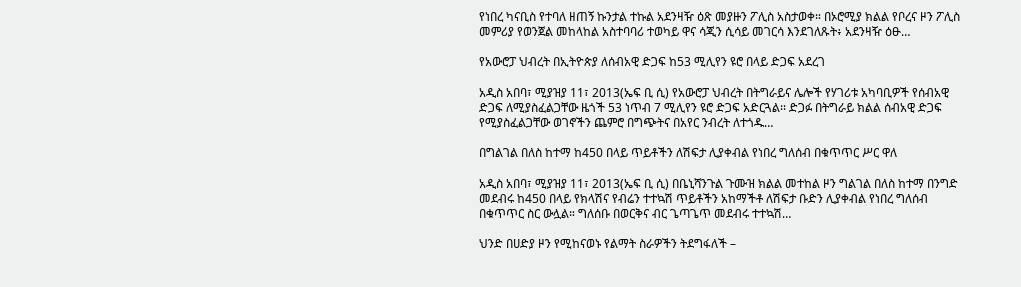የነበረ ካናቢስ የተባለ ዘጠኝ ኩንታል ተኩል አደንዛዥ ዕጽ መያዙን ፖሊስ አስታወቀ። በኦሮሚያ ክልል የቦረና ዞን ፖሊስ መምሪያ የወንጀል መከላከል አስተባባሪ ተወካይ ዋና ሳጂን ሲሳይ መገርሳ እንደገለጹት፥ አደንዛዥ ዕፁ…

የአውሮፓ ህብረት በኢትዮጵያ ለሰብአዊ ድጋፍ ከ53 ሚሊየን ዩሮ በላይ ድጋፍ አደረገ

አዲስ አበባ፣ ሚያዝያ 11፣ 2013(ኤፍ ቢ ሲ) የአውሮፓ ህብረት በትግራይና ሌሎች የሃገሪቱ አካባቢዎች የሰብአዊ ድጋፍ ለሚያስፈልጋቸው ዜጎች 53 ነጥብ 7 ሚሊየን ዩሮ ድጋፍ አድርጓል፡፡ ድጋፉ በትግራይ ክልል ሰብአዊ ድጋፍ የሚያስፈልጋቸው ወገኖችን ጨምሮ በግጭትና በአየር ንብረት ለተጎዱ…

በግልገል በለስ ከተማ ከ450 በላይ ጥይቶችን ለሽፍታ ሊያቀብል የነበረ ግለሰብ በቁጥጥር ሥር ዋለ

አዲስ አበባ፣ ሚያዝያ 11፣ 2013(ኤፍ ቢ ሲ) በቤኒሻንጉል ጉሙዝ ክልል መተከል ዞን ግልገል በለስ ከተማ በንግድ መደብሩ ከ450 በላይ የክላሽና የብሬን ተተኳሽ ጥይቶችን አከማችቶ ለሽፍታ ቡድን ሊያቀብል የነበረ ግለሰብ በቁጥጥር ስር ውሏል። ግለሰቡ በወርቅና ብር ጌጣጌጥ መደብሩ ተተኳሽ…

ህንድ በሀድያ ዞን የሚከናወኑ የልማት ስራዎችን ትደግፋለች –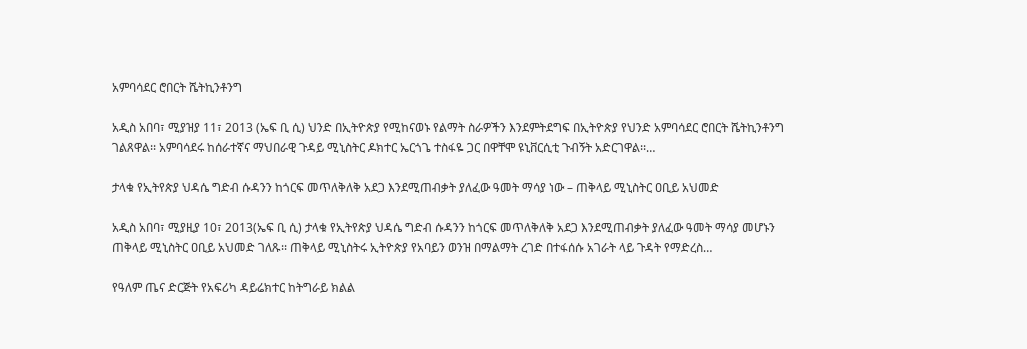አምባሳደር ሮበርት ሼትኪንቶንግ

አዲስ አበባ፣ ሚያዝያ 11፣ 2013 (ኤፍ ቢ ሲ) ህንድ በኢትዮጵያ የሚከናወኑ የልማት ስራዎችን እንደምትደግፍ በኢትዮጵያ የህንድ አምባሳደር ሮበርት ሼትኪንቶንግ ገልጸዋል፡፡ አምባሳደሩ ከሰራተኛና ማህበራዊ ጉዳይ ሚኒስትር ዶክተር ኤርጎጌ ተስፋዬ ጋር በዋቸሞ ዩኒቨርሲቲ ጉብኝት አድርገዋል፡፡…

ታላቁ የኢትየጵያ ህዳሴ ግድብ ሱዳንን ከጎርፍ መጥለቅለቅ አደጋ እንደሚጠብቃት ያለፈው ዓመት ማሳያ ነው – ጠቅላይ ሚኒስትር ዐቢይ አህመድ

አዲስ አበባ፣ ሚያዚያ 10፣ 2013(ኤፍ ቢ ሲ) ታላቁ የኢትየጵያ ህዳሴ ግድብ ሱዳንን ከጎርፍ መጥለቅለቅ አደጋ እንደሚጠብቃት ያለፈው ዓመት ማሳያ መሆኑን ጠቅላይ ሚኒስትር ዐቢይ አህመድ ገለጹ፡፡ ጠቅላይ ሚኒስትሩ ኢትዮጵያ የአባይን ወንዝ በማልማት ረገድ በተፋሰሱ አገራት ላይ ጉዳት የማድረስ…

የዓለም ጤና ድርጅት የአፍሪካ ዳይሬክተር ከትግራይ ክልል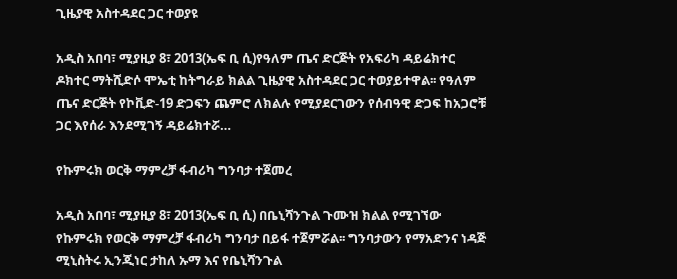ጊዜያዊ አስተዳደር ጋር ተወያዩ

አዲስ አበባ፣ ሚያዚያ 8፣ 2013(ኤፍ ቢ ሲ)የዓለም ጤና ድርጅት የአፍሪካ ዳይሬክተር ዶክተር ማትሺድሶ ሞኤቲ ከትግራይ ክልል ጊዜያዊ አስተዳደር ጋር ተወያይተዋል፡፡ የዓለም ጤና ድርጅት የኮቪድ-19 ድጋፍን ጨምሮ ለክልሉ የሚያደርገውን የሰብዓዊ ድጋፍ ከአጋሮቹ ጋር እየሰራ እንደሚገኝ ዳይሬክተሯ…

የኩምሩክ ወርቅ ማምረቻ ፋብሪካ ግንባታ ተጀመረ

አዲስ አበባ፣ ሚያዚያ 8፣ 2013(ኤፍ ቢ ሲ) በቤኒሻንጉል ጉሙዝ ክልል የሚገኘው የኩምሩክ የወርቅ ማምረቻ ፋብሪካ ግንባታ በይፋ ተጀምሯል፡፡ ግንባታውን የማአድንና ነዳጅ ሚኒስትሩ ኢንጂነር ታከለ ኡማ እና የቤኒሻንጉል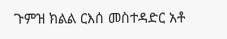ጉምዝ ክልል ርእሰ መስተዳድር አቶ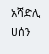አሻድሊ ሀሰን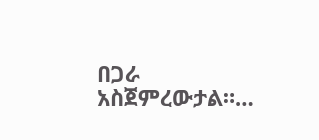በጋራ አስጀምረውታል።…